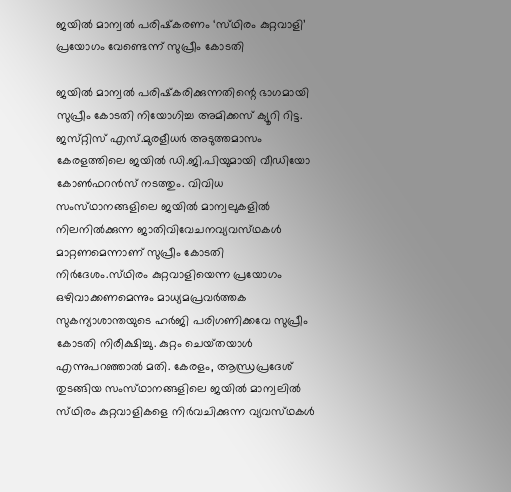ജയില്‍ മാന്വല്‍ പരിഷ്‌കരണം ‘സ്‌ഥിരം കുറ്റവാളി’ പ്രയോഗം വേണ്ടെന്ന്‌ സുപ്രീം കോടതി

ജയില്‍ മാന്വല്‍ പരിഷ്‌കരിക്കുന്നതിന്റെ ഭാഗമായി സുപ്രീം കോടതി നിയോഗിച്ച അമിക്കസ്‌ ക്യൂറി റിട്ട. ജസ്‌റ്റിസ്‌ എസ്‌.മുരളീധര്‍ അടുത്തമാസം കേരളത്തിലെ ജയില്‍ ഡി.ജി.പിയുമായി വീഡിയോ കോണ്‍ഫറന്‍സ്‌ നടത്തും. വിവിധ സംസ്‌ഥാനങ്ങളിലെ ജയില്‍ മാന്വലുകളില്‍ നിലനില്‍ക്കുന്ന ജാതിവിവേചനവ്യവസ്‌ഥകള്‍ മാറ്റണമെന്നാണ്‌ സുപ്രീം കോടതി നിര്‍ദേശം.സ്‌ഥിരം കുറ്റവാളിയെന്ന പ്രയോഗം ഒഴിവാക്കണമെന്നും മാധ്യമപ്രവര്‍ത്തക സുകന്യാശാന്തയുടെ ഹര്‍ജി പരിഗണിക്കവേ സുപ്രീം കോടതി നിരീക്ഷിച്ചു. കുറ്റം ചെയ്‌തയാള്‍ എന്നുപറഞ്ഞാല്‍ മതി. കേരളം, ആന്ധ്രപ്രദേശ്‌ തുടങ്ങിയ സംസ്‌ഥാനങ്ങളിലെ ജയില്‍ മാന്വലില്‍ സ്‌ഥിരം കുറ്റവാളികളെ നിര്‍വചിക്കുന്ന വ്യവസ്‌ഥകള്‍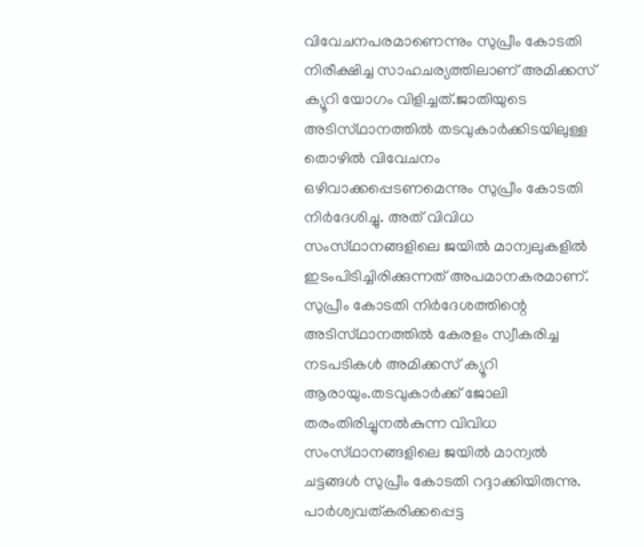വിവേചനപരമാണെന്നും സുപ്രീം കോടതി നിരീക്ഷിച്ച സാഹചര്യത്തിലാണ്‌ അമിക്കസ്‌ ക്യൂറി യോഗം വിളിച്ചത്‌.ജാതിയുടെ അടിസ്‌ഥാനത്തില്‍ തടവുകാര്‍ക്കിടയിലുള്ള തൊഴില്‍ വിവേചനം ഒഴിവാക്കപ്പെടണമെന്നും സുപ്രീം കോടതി നിര്‍ദേശിച്ചു. അത്‌ വിവിധ സംസ്‌ഥാനങ്ങളിലെ ജയില്‍ മാന്വലുകളില്‍ ഇടംപിടിച്ചിരിക്കുന്നത്‌ അപമാനകരമാണ്‌. സുപ്രീം കോടതി നിര്‍ദേശത്തിന്റെ അടിസ്‌ഥാനത്തില്‍ കേരളം സ്വീകരിച്ച നടപടികള്‍ അമിക്കസ്‌ ക്യൂറി ആരായും.തടവുകാര്‍ക്ക്‌ ജോലി തരംതിരിച്ചുനല്‍കുന്ന വിവിധ സംസ്‌ഥാനങ്ങളിലെ ജയില്‍ മാന്വല്‍ ചട്ടങ്ങള്‍ സുപ്രീം കോടതി റദ്ദാക്കിയിരുന്നു. പാര്‍ശ്വവത്‌കരിക്കപ്പെട്ട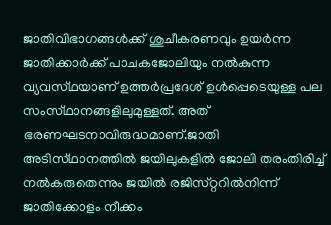ജാതിവിഭാഗങ്ങള്‍ക്ക്‌ ശുചീകരണവും ഉയര്‍ന്ന ജാതിക്കാര്‍ക്ക്‌ പാചകജോലിയും നല്‍കുന്ന വ്യവസ്‌ഥയാണ്‌ ഉത്തര്‍പ്രദേശ്‌ ഉള്‍പ്പെടെയുള്ള പല സംസ്‌ഥാനങ്ങളിലുമുള്ളത്‌. അത്‌ ഭരണഘടനാവിരുദ്ധമാണ്‌.ജാതി അടിസ്‌ഥാനത്തില്‍ ജയിലുകളില്‍ ജോലി തരംതിരിച്ച്‌ നല്‍കരുതെന്നും ജയില്‍ രജിസ്‌റ്ററില്‍നിന്ന്‌ ജാതിക്കോളം നീക്കം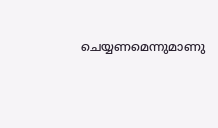ചെയ്യണമെന്നുമാണു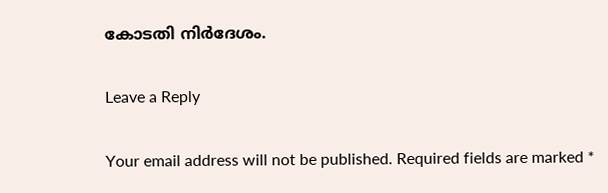കോടതി നിര്‍ദേശം.

Leave a Reply

Your email address will not be published. Required fields are marked *